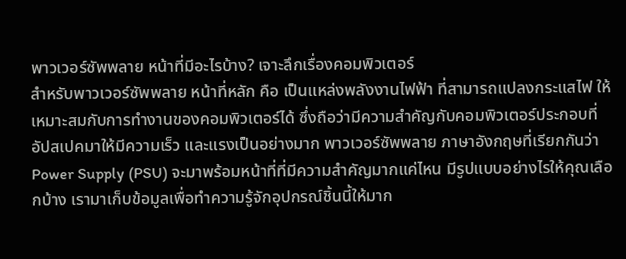พาวเวอร์ซัพพลาย หน้าที่มีอะไรบ้าง? เจาะลึกเรื่องคอมพิวเตอร์
สำหรับพาวเวอร์ซัพพลาย หน้าที่หลัก คือ เป็นแหล่งพลังงานไฟฟ้า ที่สามารถแปลงกระแสไฟ ให้เหมาะสมกับการทำงานของคอมพิวเตอร์ได้ ซึ่งถือว่ามีความสำคัญกับคอมพิวเตอร์ประกอบที่อัปสเปคมาให้มีความเร็ว และแรงเป็นอย่างมาก พาวเวอร์ซัพพลาย ภาษาอังกฤษที่เรียกกันว่า Power Supply (PSU) จะมาพร้อมหน้าที่ที่มีความสำคัญมากแค่ไหน มีรูปแบบอย่างไรให้คุณเลือกบ้าง เรามาเก็บข้อมูลเพื่อทำความรู้จักอุปกรณ์ชิ้นนี้ให้มาก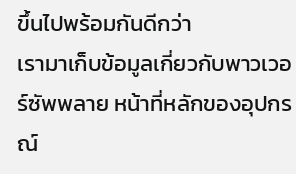ขึ้นไปพร้อมกันดีกว่า
เรามาเก็บข้อมูลเกี่ยวกับพาวเวอร์ซัพพลาย หน้าที่หลักของอุปกรณ์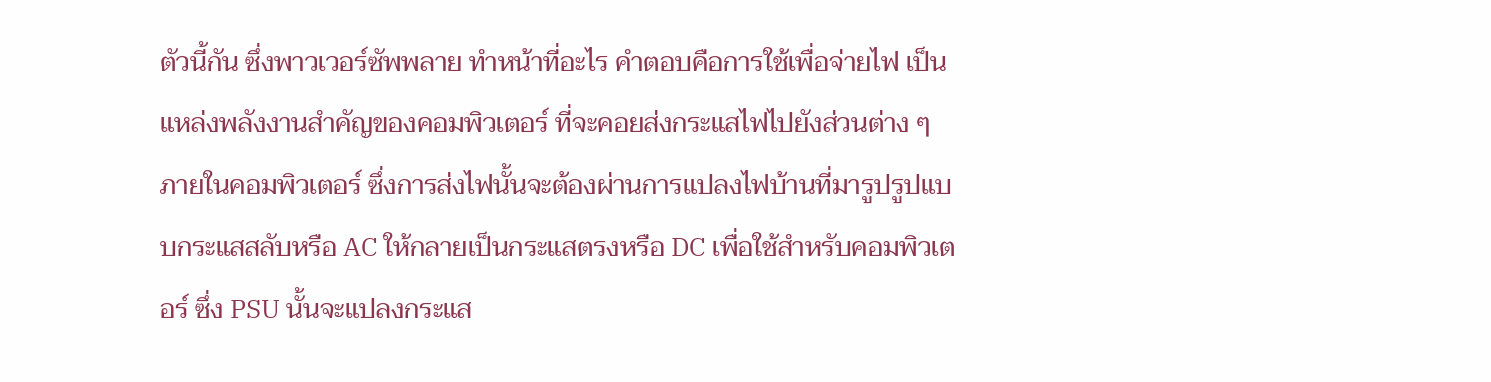ตัวนี้กัน ซึ่งพาวเวอร์ซัพพลาย ทําหน้าที่อะไร คำตอบคือการใช้เพื่อจ่ายไฟ เป็นแหล่งพลังงานสำคัญของคอมพิวเตอร์ ที่จะคอยส่งกระแสไฟไปยังส่วนต่าง ๆ ภายในคอมพิวเตอร์ ซึ่งการส่งไฟนั้นจะต้องผ่านการแปลงไฟบ้านที่มารูปรูปแบบกระแสสลับหรือ AC ให้กลายเป็นกระแสตรงหรือ DC เพื่อใช้สำหรับคอมพิวเตอร์ ซึ่ง PSU นั้นจะแปลงกระแส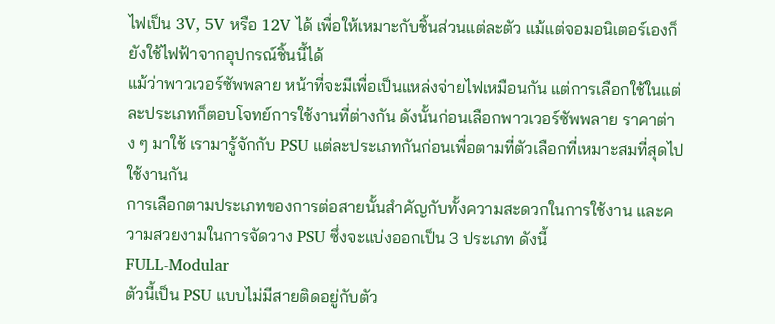ไฟเป็น 3V, 5V หรือ 12V ได้ เพื่อให้เหมาะกับชิ้นส่วนแต่ละตัว แม้แต่จอมอนิเตอร์เองก็ยังใช้ไฟฟ้าจากอุปกรณ์ชิ้นนี้ได้
แม้ว่าพาวเวอร์ซัพพลาย หน้าที่จะมีเพื่อเป็นแหล่งจ่ายไฟเหมือนกัน แต่การเลือกใช้ในแต่ละประเภทก็ตอบโจทย์การใช้งานที่ต่างกัน ดังนั้นก่อนเลือกพาวเวอร์ซัพพลาย ราคาต่าง ๆ มาใช้ เรามารู้จักกับ PSU แต่ละประเภทกันก่อนเพื่อตามที่ตัวเลือกที่เหมาะสมที่สุดไปใช้งานกัน
การเลือกตามประเภทของการต่อสายนั้นสำคัญกับทั้งความสะดวกในการใช้งาน และความสวยงามในการจัดวาง PSU ซึ่งจะแบ่งออกเป็น 3 ประเภท ดังนี้
FULL-Modular
ตัวนี้เป็น PSU แบบไม่มีสายติดอยู่กับตัว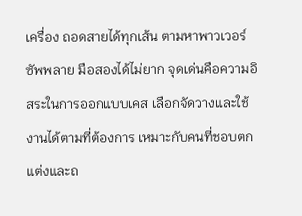เครื่อง ถอดสายได้ทุกเส้น ตามหาพาวเวอร์ซัพพลาย มือสองได้ไม่ยาก จุดเด่นคือความอิสระในการออกแบบเคส เลือกจัดวางและใช้งานได้ตามที่ต้องการ เหมาะกับคนที่ชอบตกแต่งและถ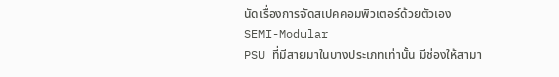นัดเรื่องการจัดสเปคคอมพิวเตอร์ด้วยตัวเอง
SEMI-Modular
PSU ที่มีสายมาในบางประเภทเท่านั้น มีช่องให้สามา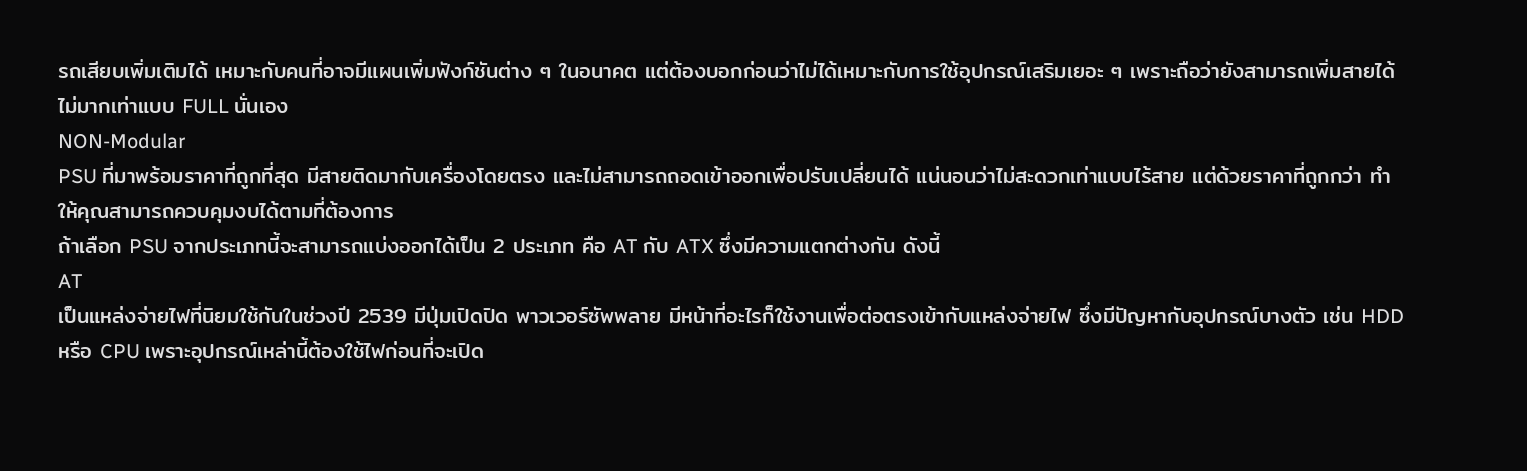รถเสียบเพิ่มเติมได้ เหมาะกับคนที่อาจมีแผนเพิ่มฟังก์ชันต่าง ๆ ในอนาคต แต่ต้องบอกก่อนว่าไม่ได้เหมาะกับการใช้อุปกรณ์เสริมเยอะ ๆ เพราะถือว่ายังสามารถเพิ่มสายได้ไม่มากเท่าแบบ FULL นั่นเอง
NON-Modular
PSU ที่มาพร้อมราคาที่ถูกที่สุด มีสายติดมากับเครื่องโดยตรง และไม่สามารถถอดเข้าออกเพื่อปรับเปลี่ยนได้ แน่นอนว่าไม่สะดวกเท่าแบบไร้สาย แต่ด้วยราคาที่ถูกกว่า ทำให้คุณสามารถควบคุมงบได้ตามที่ต้องการ
ถ้าเลือก PSU จากประเภทนี้จะสามารถแบ่งออกได้เป็น 2 ประเภท คือ AT กับ ATX ซึ่งมีความแตกต่างกัน ดังนี้
AT
เป็นแหล่งจ่ายไฟที่นิยมใช้กันในช่วงปี 2539 มีปุ่มเปิดปิด พาวเวอร์ซัพพลาย มีหน้าที่อะไรก็ใช้งานเพื่อต่อตรงเข้ากับแหล่งจ่ายไฟ ซึ่งมีปัญหากับอุปกรณ์บางตัว เช่น HDD หรือ CPU เพราะอุปกรณ์เหล่านี้ต้องใช้ไฟก่อนที่จะเปิด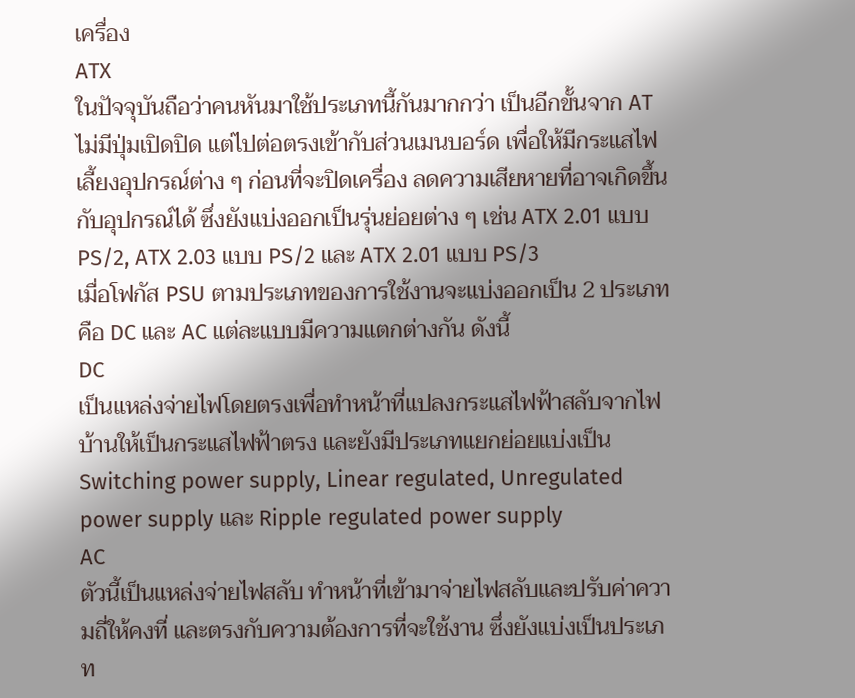เครื่อง
ATX
ในปัจจุบันถือว่าคนหันมาใช้ประเภทนี้กันมากกว่า เป็นอีกขั้นจาก AT ไม่มีปุ่มเปิดปิด แต่ไปต่อตรงเข้ากับส่วนเมนบอร์ด เพื่อให้มีกระแสไฟเลี้ยงอุปกรณ์ต่าง ๆ ก่อนที่จะปิดเครื่อง ลดความเสียหายที่อาจเกิดขึ้นกับอุปกรณ์ได้ ซึ่งยังแบ่งออกเป็นรุ่นย่อยต่าง ๆ เช่น ATX 2.01 แบบ PS/2, ATX 2.03 แบบ PS/2 และ ATX 2.01 แบบ PS/3
เมื่อโฟกัส PSU ตามประเภทของการใช้งานจะแบ่งออกเป็น 2 ประเภท คือ DC และ AC แต่ละแบบมีความแตกต่างกัน ดังนี้
DC
เป็นแหล่งจ่ายไฟโดยตรงเพื่อทำหน้าที่แปลงกระแสไฟฟ้าสลับจากไฟบ้านให้เป็นกระแสไฟฟ้าตรง และยังมีประเภทแยกย่อยแบ่งเป็น Switching power supply, Linear regulated, Unregulated power supply และ Ripple regulated power supply
AC
ตัวนี้เป็นแหล่งจ่ายไฟสลับ ทำหน้าที่เข้ามาจ่ายไฟสลับและปรับค่าความถี่ให้คงที่ และตรงกับความต้องการที่จะใช้งาน ซึ่งยังแบ่งเป็นประเภท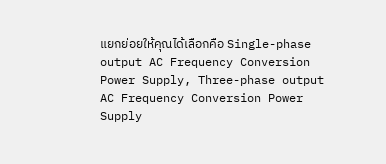แยกย่อยให้คุณได้เลือกคือ Single-phase output AC Frequency Conversion Power Supply, Three-phase output AC Frequency Conversion Power Supply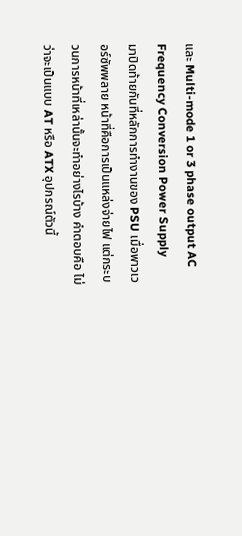และ Multi-mode 1 or 3 phase output AC Frequency Conversion Power Supply
มาปิดท้ายกันที่หลักการทำงานของ PSU เมื่อพาวเวอร์ซัพพลาย หน้าที่คือการเป็นแหล่งจ่ายไฟ แต่กระบวนการหน้าที่เหล่านั้นจะทำอย่างไรบ้าง คำตอบคือ ไม่ว่าจะเป็นแบบ AT หรือ ATX อุปกรณ์ตัวนี้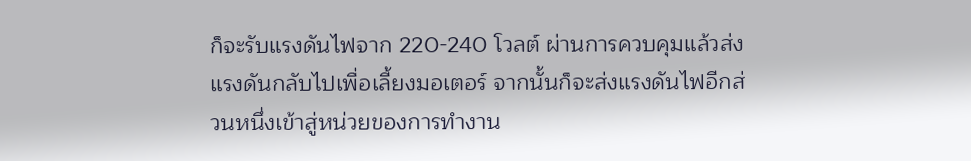ก็จะรับแรงดันไฟจาก 220-240 โวลต์ ผ่านการควบคุมแล้วส่งแรงดันกลับไปเพื่อเลี้ยงมอเตอร์ จากนั้นก็จะส่งแรงดันไฟอีกส่วนหนึ่งเข้าสู่หน่วยของการทำงาน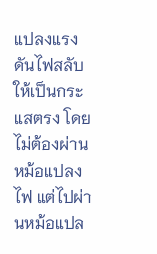แปลงแรงดันไฟสลับให้เป็นกระแสตรง โดยไม่ต้องผ่านหม้อแปลงไฟ แต่ไปผ่านหม้อแปล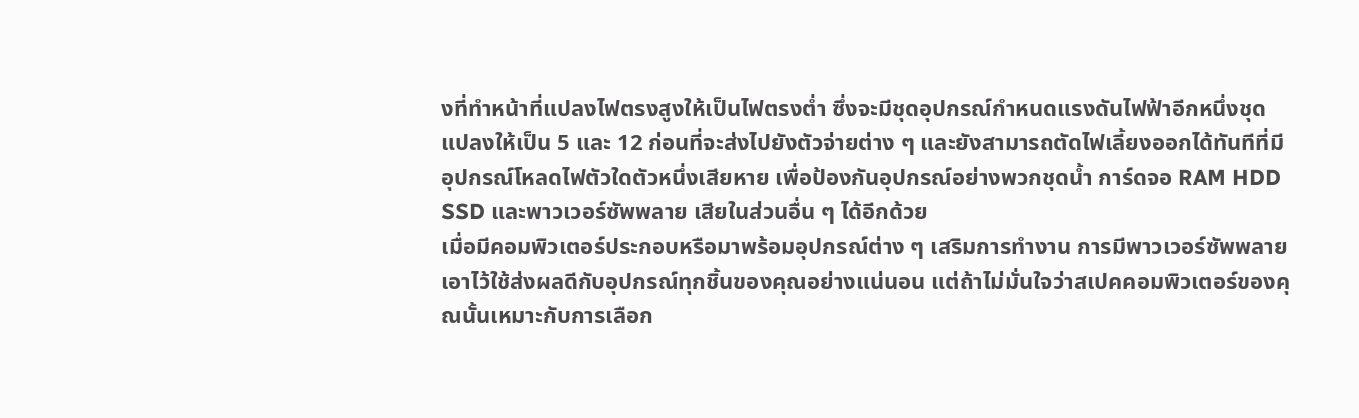งที่ทำหน้าที่แปลงไฟตรงสูงให้เป็นไฟตรงต่ำ ซึ่งจะมีชุดอุปกรณ์กำหนดแรงดันไฟฟ้าอีกหนึ่งชุดแปลงให้เป็น 5 และ 12 ก่อนที่จะส่งไปยังตัวจ่ายต่าง ๆ และยังสามารถตัดไฟเลี้ยงออกได้ทันทีที่มีอุปกรณ์โหลดไฟตัวใดตัวหนึ่งเสียหาย เพื่อป้องกันอุปกรณ์อย่างพวกชุดน้ำ การ์ดจอ RAM HDD SSD และพาวเวอร์ซัพพลาย เสียในส่วนอื่น ๆ ได้อีกด้วย
เมื่อมีคอมพิวเตอร์ประกอบหรือมาพร้อมอุปกรณ์ต่าง ๆ เสริมการทำงาน การมีพาวเวอร์ซัพพลายเอาไว้ใช้ส่งผลดีกับอุปกรณ์ทุกชิ้นของคุณอย่างแน่นอน แต่ถ้าไม่มั่นใจว่าสเปคคอมพิวเตอร์ของคุณนั้นเหมาะกับการเลือก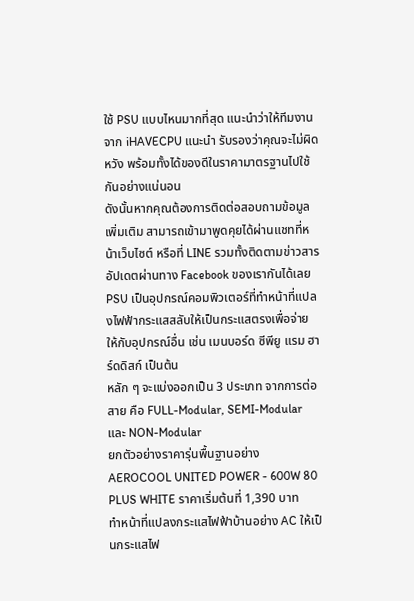ใช้ PSU แบบไหนมากที่สุด แนะนำว่าให้ทีมงานจาก iHAVECPU แนะนำ รับรองว่าคุณจะไม่ผิดหวัง พร้อมทั้งได้ของดีในราคามาตรฐานไปใช้กันอย่างแน่นอน
ดังนั้นหากคุณต้องการติดต่อสอบถามข้อมูลเพิ่มเติม สามารถเข้ามาพูดคุยได้ผ่านแชทที่หน้าเว็บไซต์ หรือที่ LINE รวมทั้งติดตามข่าวสารอัปเดตผ่านทาง Facebook ของเรากันได้เลย
PSU เป็นอุปกรณ์คอมพิวเตอร์ที่ทำหน้าที่แปลงไฟฟ้ากระแสสลับให้เป็นกระแสตรงเพื่อจ่าย ให้กับอุปกรณ์อื่น เช่น เมนบอร์ด ซีพียู แรม ฮาร์ดดิสก์ เป็นต้น
หลัก ๆ จะแบ่งออกเป็น 3 ประเภท จากการต่อสาย คือ FULL-Modular, SEMI-Modular และ NON-Modular
ยกตัวอย่างราคารุ่นพื้นฐานอย่าง AEROCOOL UNITED POWER - 600W 80 PLUS WHITE ราคาเริ่มต้นที่ 1,390 บาท
ทำหน้าที่แปลงกระแสไฟฟ้าบ้านอย่าง AC ให้เป็นกระแสไฟ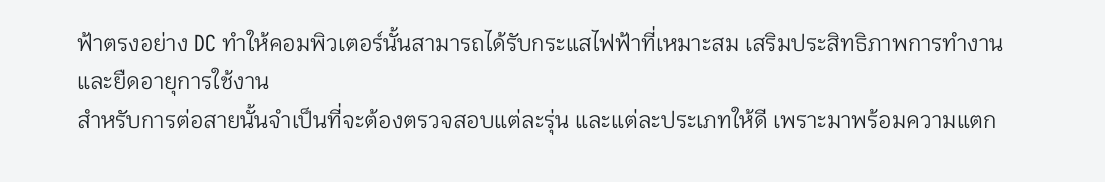ฟ้าตรงอย่าง DC ทำให้คอมพิวเตอร์นั้นสามารถได้รับกระแสไฟฟ้าที่เหมาะสม เสริมประสิทธิภาพการทำงาน และยืดอายุการใช้งาน
สำหรับการต่อสายนั้นจำเป็นที่จะต้องตรวจสอบแต่ละรุ่น และแต่ละประเภทให้ดี เพราะมาพร้อมความแตก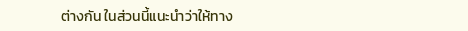ต่างกัน ในส่วนนี้แนะนำว่าให้ทาง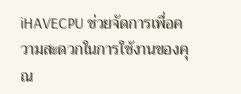iHAVECPU ช่วยจัดการเพื่อความสะดวกในการใช้งานของคุณ